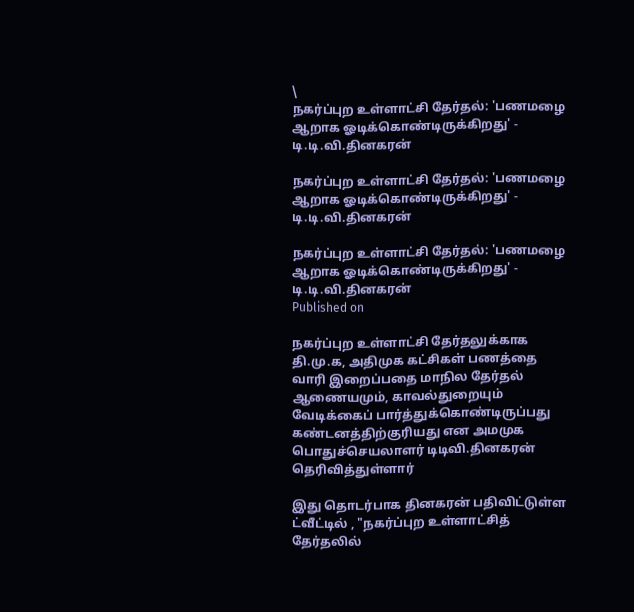\
நகர்ப்புற உள்ளாட்சி தேர்தல்: 'பணமழை ஆறாக ஓடிக்கொண்டிருக்கிறது' - டி.டி.வி.தினகரன்

நகர்ப்புற உள்ளாட்சி தேர்தல்: 'பணமழை ஆறாக ஓடிக்கொண்டிருக்கிறது' - டி.டி.வி.தினகரன்

நகர்ப்புற உள்ளாட்சி தேர்தல்: 'பணமழை ஆறாக ஓடிக்கொண்டிருக்கிறது' - டி.டி.வி.தினகரன்
Published on

நகர்ப்புற உள்ளாட்சி தேர்தலுக்காக தி.மு.க, அதிமுக கட்சிகள் பணத்தை வாரி இறைப்பதை மாநில தேர்தல் ஆணையமும், காவல்துறையும் வேடிக்கைப் பார்த்துக்கொண்டிருப்பது கண்டனத்திற்குரியது என அமமுக பொதுச்செயலாளர் டிடிவி.தினகரன் தெரிவித்துள்ளார்

இது தொடர்பாக தினகரன் பதிவிட்டுள்ள ட்வீட்டில் , "நகர்ப்புற உள்ளாட்சித் தேர்தலில்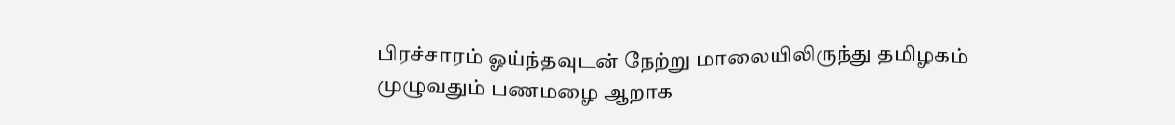பிரச்சாரம் ஓய்ந்தவுடன் நேற்று மாலையிலிருந்து தமிழகம் முழுவதும் பணமழை ஆறாக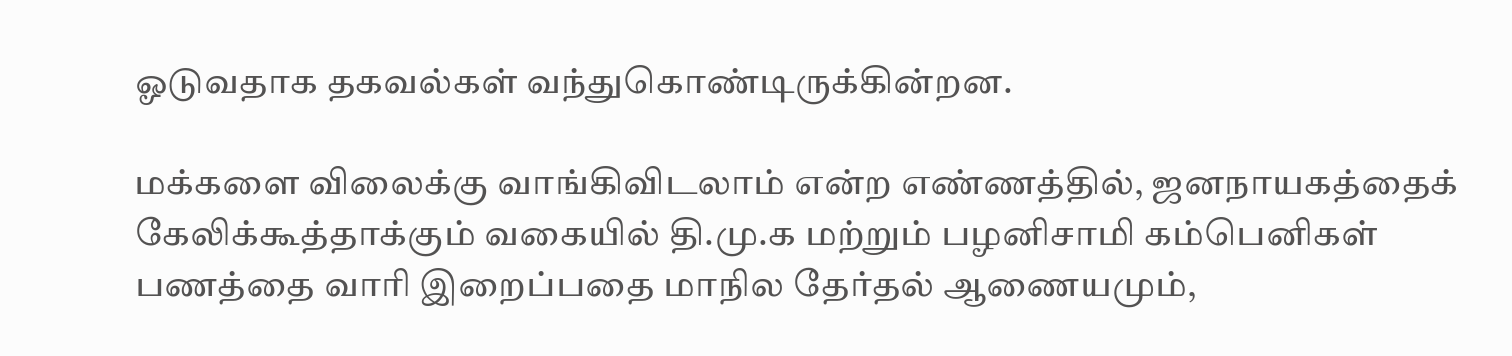ஓடுவதாக தகவல்கள் வந்துகொண்டிருக்கின்றன.

மக்களை விலைக்கு வாங்கிவிடலாம் என்ற எண்ணத்தில், ஜனநாயகத்தைக் கேலிக்கூத்தாக்கும் வகையில் தி.மு.க மற்றும் பழனிசாமி கம்பெனிகள் பணத்தை வாரி இறைப்பதை மாநில தேர்தல் ஆணையமும்,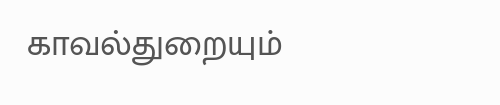காவல்துறையும்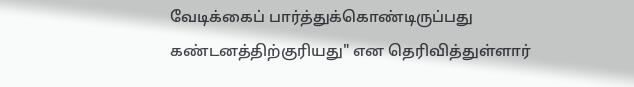வேடிக்கைப் பார்த்துக்கொண்டிருப்பது கண்டனத்திற்குரியது" என தெரிவித்துள்ளார்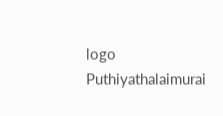logo
Puthiyathalaimurai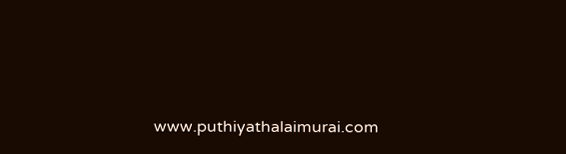www.puthiyathalaimurai.com